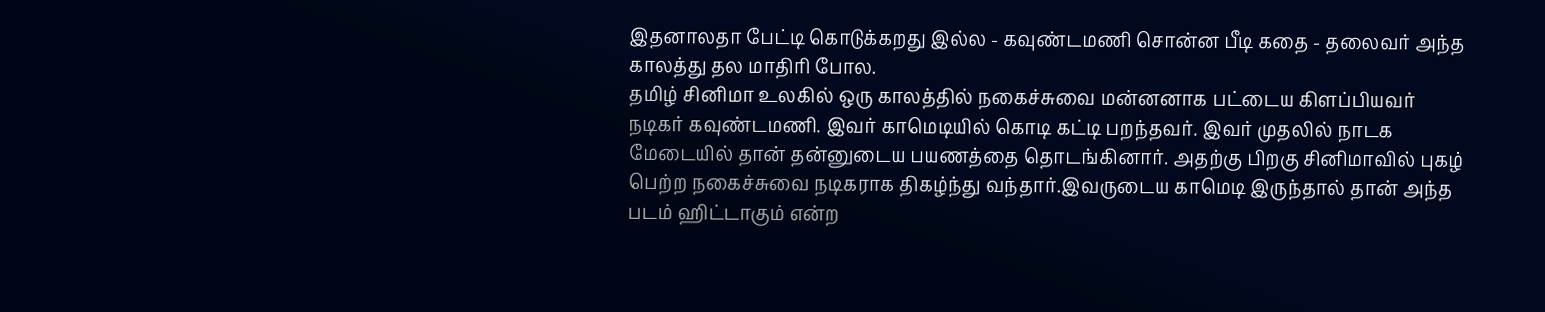இதனாலதா பேட்டி கொடுக்கறது இல்ல - கவுண்டமணி சொன்ன பீடி கதை - தலைவர் அந்த காலத்து தல மாதிரி போல.
தமிழ் சினிமா உலகில் ஒரு காலத்தில் நகைச்சுவை மன்னனாக பட்டைய கிளப்பியவர் நடிகர் கவுண்டமணி. இவர் காமெடியில் கொடி கட்டி பறந்தவர். இவர் முதலில் நாடக மேடையில் தான் தன்னுடைய பயணத்தை தொடங்கினார். அதற்கு பிறகு சினிமாவில் புகழ் பெற்ற நகைச்சுவை நடிகராக திகழ்ந்து வந்தார்.இவருடைய காமெடி இருந்தால் தான் அந்த படம் ஹிட்டாகும் என்ற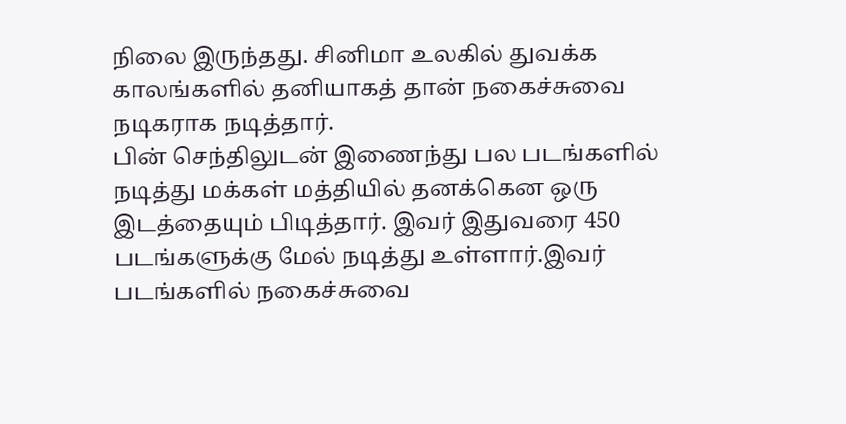நிலை இருந்தது. சினிமா உலகில் துவக்க காலங்களில் தனியாகத் தான் நகைச்சுவை நடிகராக நடித்தார்.
பின் செந்திலுடன் இணைந்து பல படங்களில் நடித்து மக்கள் மத்தியில் தனக்கென ஒரு இடத்தையும் பிடித்தார். இவர் இதுவரை 450 படங்களுக்கு மேல் நடித்து உள்ளார்.இவர் படங்களில் நகைச்சுவை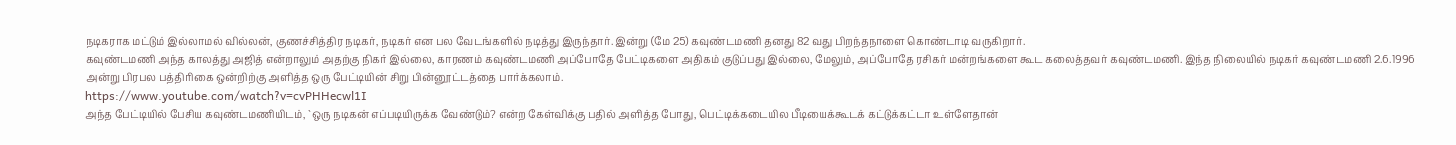நடிகராக மட்டும் இல்லாமல் வில்லன், குணச்சித்திர நடிகர், நடிகர் என பல வேடங்களில் நடித்து இருந்தார். இன்று (மே 25) கவுண்டமணி தனது 82 வது பிறந்தநாளை கொண்டாடி வருகிறார்.
கவுண்டமணி அந்த காலத்து அஜித் என்றாலும் அதற்கு நிகர் இல்லை, காரணம் கவுண்டமணி அப்போதே பேட்டிகளை அதிகம் குடுப்பது இல்லை, மேலும், அப்போதே ரசிகர் மன்றங்களை கூட கலைத்தவர் கவுண்டமணி. இந்த நிலையில் நடிகர் கவுண்டமணி 2.6.1996 அன்று பிரபல பத்திரிகை ஒன்றிற்கு அளித்த ஒரு பேட்டியின் சிறு பின்னூட்டத்தை பார்க்கலாம்.
https://www.youtube.com/watch?v=cvPHHecwl1I
அந்த பேட்டியில் பேசிய கவுண்டமணியிடம், `ஒரு நடிகன் எப்படியிருக்க வேண்டும்? என்ற கேள்விக்கு பதில் அளித்த போது, பெட்டிக்கடையில பீடியைக்கூடக் கட்டுக்கட்டா உள்ளேதான்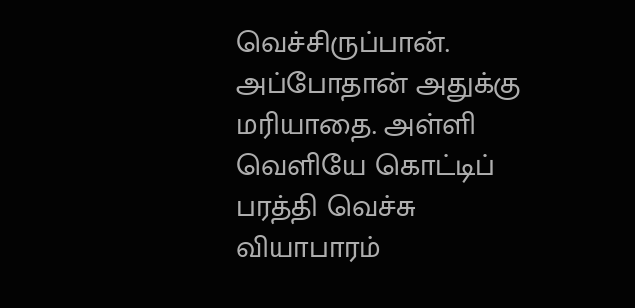வெச்சிருப்பான். அப்போதான் அதுக்கு மரியாதை. அள்ளி வெளியே கொட்டிப் பரத்தி வெச்சு வியாபாரம்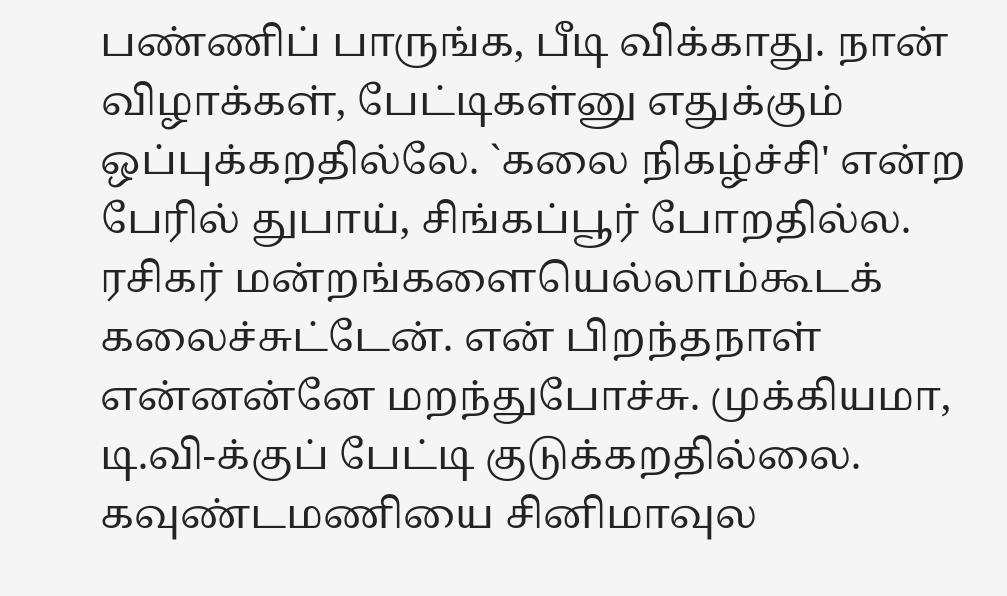பண்ணிப் பாருங்க, பீடி விக்காது. நான் விழாக்கள், பேட்டிகள்னு எதுக்கும் ஒப்புக்கறதில்லே. `கலை நிகழ்ச்சி' என்ற பேரில் துபாய், சிங்கப்பூர் போறதில்ல. ரசிகர் மன்றங்களையெல்லாம்கூடக் கலைச்சுட்டேன். என் பிறந்தநாள் என்னன்னே மறந்துபோச்சு. முக்கியமா, டி.வி-க்குப் பேட்டி குடுக்கறதில்லை. கவுண்டமணியை சினிமாவுல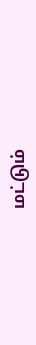மட்டும்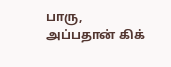பாரு, அப்பதான் கிக்